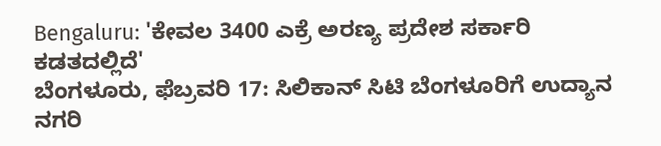Bengaluru: 'ಕೇವಲ 3400 ಎಕ್ರೆ ಅರಣ್ಯ ಪ್ರದೇಶ ಸರ್ಕಾರಿ ಕಡತದಲ್ಲಿದೆ'
ಬೆಂಗಳೂರು, ಫೆಬ್ರವರಿ 17: ಸಿಲಿಕಾನ್ ಸಿಟಿ ಬೆಂಗಳೂರಿಗೆ ಉದ್ಯಾನ ನಗರಿ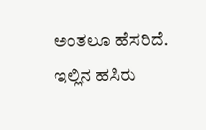ಅಂತಲೂ ಹೆಸರಿದೆ. ಇಲ್ಲಿನ ಹಸಿರು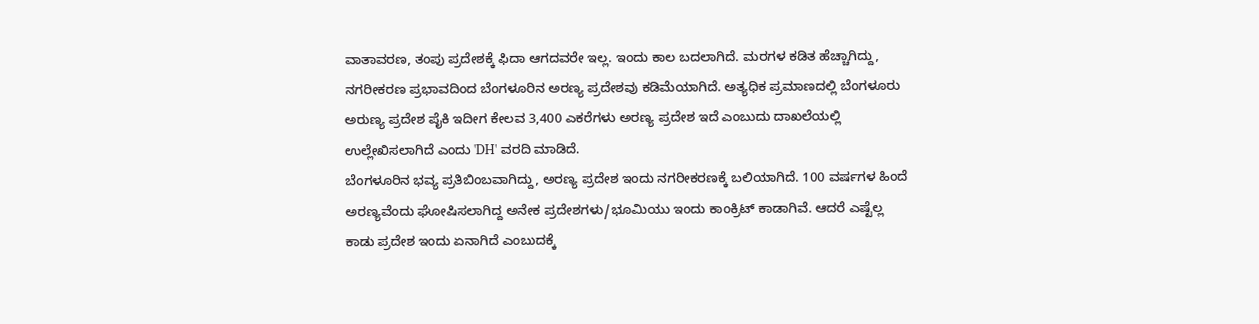ವಾತಾವರಣ, ತಂಪು ಪ್ರದೇಶಕ್ಕೆ ಫಿದಾ ಆಗದವರೇ ಇಲ್ಲ. ಇಂದು ಕಾಲ ಬದಲಾಗಿದೆ. ಮರಗಳ ಕಡಿತ ಹೆಚ್ಚಾಗಿದ್ದು, ನಗರೀಕರಣ ಪ್ರಭಾವದಿಂದ ಬೆಂಗಳೂರಿನ ಅರಣ್ಯ ಪ್ರದೇಶವು ಕಡಿಮೆಯಾಗಿದೆ. ಅತ್ಯಧಿಕ ಪ್ರಮಾಣದಲ್ಲಿ ಬೆಂಗಳೂರು ಅರುಣ್ಯ ಪ್ರದೇಶ ಪೈಕಿ ಇದೀಗ ಕೇಲವ 3,400 ಎಕರೆಗಳು ಅರಣ್ಯ ಪ್ರದೇಶ ಇದೆ ಎಂಬುದು ದಾಖಲೆಯಲ್ಲಿ ಉಲ್ಲೇಖಿಸಲಾಗಿದೆ ಎಂದು 'DH' ವರದಿ ಮಾಡಿದೆ.
ಬೆಂಗಳೂರಿನ ಭವ್ಯ ಪ್ರತಿಬಿಂಬವಾಗಿದ್ದು, ಅರಣ್ಯ ಪ್ರದೇಶ ಇಂದು ನಗರೀಕರಣಕ್ಕೆ ಬಲಿಯಾಗಿದೆ. 100 ವರ್ಷಗಳ ಹಿಂದೆ ಅರಣ್ಯವೆಂದು ಘೋಷಿಸಲಾಗಿದ್ದ ಅನೇಕ ಪ್ರದೇಶಗಳು/ಭೂಮಿಯು ಇಂದು ಕಾಂಕ್ರಿಟ್ ಕಾಡಾಗಿವೆ. ಆದರೆ ಎಷ್ಟೆಲ್ಲ ಕಾಡು ಪ್ರದೇಶ ಇಂದು ಏನಾಗಿದೆ ಎಂಬುದಕ್ಕೆ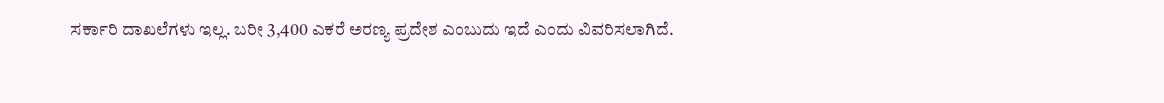ಸರ್ಕಾರಿ ದಾಖಲೆಗಳು ಇಲ್ಲ. ಬರೀ 3,400 ಎಕರೆ ಅರಣ್ಯ ಪ್ರದೇಶ ಎಂಬುದು ಇದೆ ಎಂದು ವಿವರಿಸಲಾಗಿದೆ.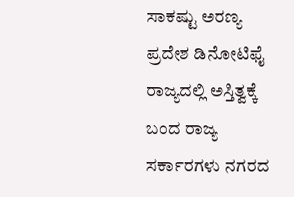ಸಾಕಷ್ಟು ಅರಣ್ಯ ಪ್ರದೇಶ ಡಿನೋಟಿಫೈ
ರಾಜ್ಯದಲ್ಲಿ ಅಸ್ತಿತ್ವಕ್ಕೆ ಬಂದ ರಾಜ್ಯ ಸರ್ಕಾರಗಳು ನಗರದ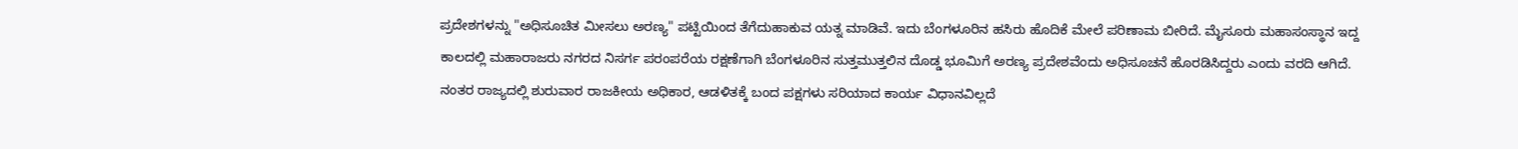ಪ್ರದೇಶಗಳನ್ನು "ಅಧಿಸೂಚಿತ ಮೀಸಲು ಅರಣ್ಯ" ಪಟ್ಟಿಯಿಂದ ತೆಗೆದುಹಾಕುವ ಯತ್ನ ಮಾಡಿವೆ. ಇದು ಬೆಂಗಳೂರಿನ ಹಸಿರು ಹೊದಿಕೆ ಮೇಲೆ ಪರಿಣಾಮ ಬೀರಿದೆ. ಮೈಸೂರು ಮಹಾಸಂಸ್ಥಾನ ಇದ್ದ ಕಾಲದಲ್ಲಿ ಮಹಾರಾಜರು ನಗರದ ನಿಸರ್ಗ ಪರಂಪರೆಯ ರಕ್ಷಣೆಗಾಗಿ ಬೆಂಗಳೂರಿನ ಸುತ್ತಮುತ್ತಲಿನ ದೊಡ್ಡ ಭೂಮಿಗೆ ಅರಣ್ಯ ಪ್ರದೇಶವೆಂದು ಅಧಿಸೂಚನೆ ಹೊರಡಿಸಿದ್ದರು ಎಂದು ವರದಿ ಆಗಿದೆ.
ನಂತರ ರಾಜ್ಯದಲ್ಲಿ ಶುರುವಾರ ರಾಜಕೀಯ ಅಧಿಕಾರ, ಆಡಳಿತಕ್ಕೆ ಬಂದ ಪಕ್ಷಗಳು ಸರಿಯಾದ ಕಾರ್ಯ ವಿಧಾನವಿಲ್ಲದೆ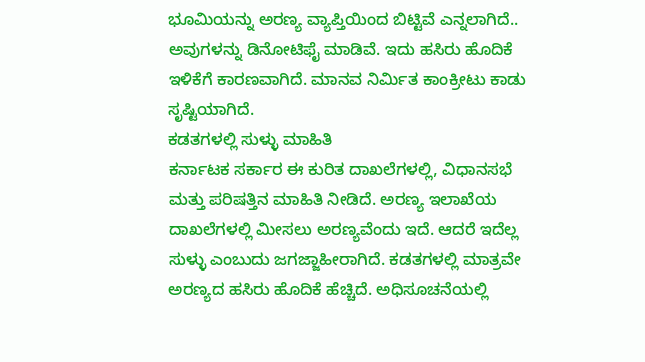ಭೂಮಿಯನ್ನು ಅರಣ್ಯ ವ್ಯಾಪ್ತಿಯಿಂದ ಬಿಟ್ಟಿವೆ ಎನ್ನಲಾಗಿದೆ.. ಅವುಗಳನ್ನು ಡಿನೋಟಿಫೈ ಮಾಡಿವೆ. ಇದು ಹಸಿರು ಹೊದಿಕೆ ಇಳಿಕೆಗೆ ಕಾರಣವಾಗಿದೆ. ಮಾನವ ನಿರ್ಮಿತ ಕಾಂಕ್ರೀಟು ಕಾಡು ಸೃಷ್ಟಿಯಾಗಿದೆ.
ಕಡತಗಳಲ್ಲಿ ಸುಳ್ಳು ಮಾಹಿತಿ
ಕರ್ನಾಟಕ ಸರ್ಕಾರ ಈ ಕುರಿತ ದಾಖಲೆಗಳಲ್ಲಿ, ವಿಧಾನಸಭೆ ಮತ್ತು ಪರಿಷತ್ತಿನ ಮಾಹಿತಿ ನೀಡಿದೆ. ಅರಣ್ಯ ಇಲಾಖೆಯ ದಾಖಲೆಗಳಲ್ಲಿ ಮೀಸಲು ಅರಣ್ಯವೆಂದು ಇದೆ. ಆದರೆ ಇದೆಲ್ಲ ಸುಳ್ಳು ಎಂಬುದು ಜಗಜ್ಜಾಹೀರಾಗಿದೆ. ಕಡತಗಳಲ್ಲಿ ಮಾತ್ರವೇ ಅರಣ್ಯದ ಹಸಿರು ಹೊದಿಕೆ ಹೆಚ್ಚಿದೆ. ಅಧಿಸೂಚನೆಯಲ್ಲಿ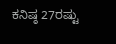ಕನಿಷ್ಠ 27ರಷ್ಟು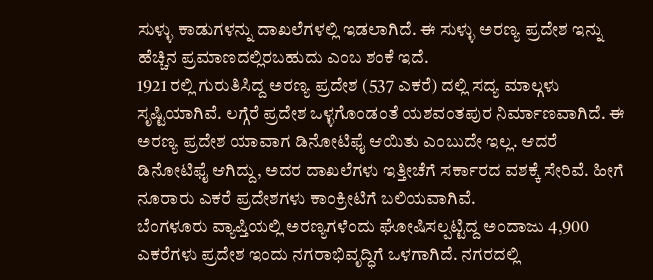ಸುಳ್ಳು ಕಾಡುಗಳನ್ನು ದಾಖಲೆಗಳಲ್ಲಿ ಇಡಲಾಗಿದೆ. ಈ ಸುಳ್ಳು ಅರಣ್ಯ ಪ್ರದೇಶ ಇನ್ನು ಹೆಚ್ಚಿನ ಪ್ರಮಾಣದಲ್ಲಿರಬಹುದು ಎಂಬ ಶಂಕೆ ಇದೆ.
1921 ರಲ್ಲಿ ಗುರುತಿಸಿದ್ದ ಅರಣ್ಯ ಪ್ರದೇಶ (537 ಎಕರೆ) ದಲ್ಲಿ ಸದ್ಯ ಮಾಲ್ಗಳು ಸೃಷ್ಟಿಯಾಗಿವೆ. ಲಗ್ಗೆರೆ ಪ್ರದೇಶ ಒಳ್ಳಗೊಂಡಂತೆ ಯಶವಂತಪುರ ನಿರ್ಮಾಣವಾಗಿದೆ. ಈ ಅರಣ್ಯ ಪ್ರದೇಶ ಯಾವಾಗ ಡಿನೋಟಿಫೈ ಆಯಿತು ಎಂಬುದೇ ಇಲ್ಲ. ಆದರೆ ಡಿನೋಟಿಫೈ ಆಗಿದ್ದು, ಅದರ ದಾಖಲೆಗಳು ಇತ್ತೀಚೆಗೆ ಸರ್ಕಾರದ ವಶಕ್ಕೆ ಸೇರಿವೆ. ಹೀಗೆ ನೂರಾರು ಎಕರೆ ಪ್ರದೇಶಗಳು ಕಾಂಕ್ರೀಟಿಗೆ ಬಲಿಯವಾಗಿವೆ.
ಬೆಂಗಳೂರು ವ್ಯಾಪ್ತಿಯಲ್ಲಿ ಅರಣ್ಯಗಳೆಂದು ಘೋಷಿಸಲ್ಪಟ್ಟಿದ್ದ ಅಂದಾಜು 4,900 ಎಕರೆಗಳು ಪ್ರದೇಶ ಇಂದು ನಗರಾಭಿವೃದ್ಧಿಗೆ ಒಳಗಾಗಿದೆ. ನಗರದಲ್ಲಿ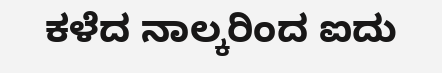ಕಳೆದ ನಾಲ್ಕರಿಂದ ಐದು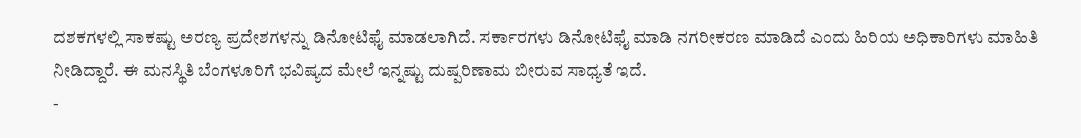ದಶಕಗಳಲ್ಲಿ ಸಾಕಷ್ಟು ಅರಣ್ಯ ಪ್ರದೇಶಗಳನ್ನು ಡಿನೋಟಿಫೈ ಮಾಡಲಾಗಿದೆ. ಸರ್ಕಾರಗಳು ಡಿನೋಟಿಫೈ ಮಾಡಿ ನಗರೀಕರಣ ಮಾಡಿದೆ ಎಂದು ಹಿರಿಯ ಅಧಿಕಾರಿಗಳು ಮಾಹಿತಿ ನೀಡಿದ್ದಾರೆ. ಈ ಮನಸ್ಥಿತಿ ಬೆಂಗಳೂರಿಗೆ ಭವಿಷ್ಯದ ಮೇಲೆ ಇನ್ನಷ್ಟು ದುಷ್ಪರಿಣಾಮ ಬೀರುವ ಸಾಧ್ಯತೆ ಇದೆ.
-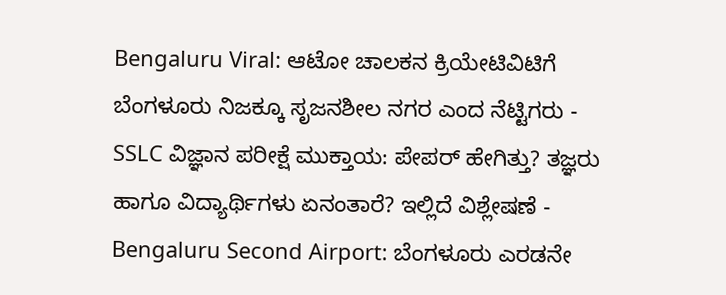Bengaluru Viral: ಆಟೋ ಚಾಲಕನ ಕ್ರಿಯೇಟಿವಿಟಿಗೆ ಬೆಂಗಳೂರು ನಿಜಕ್ಕೂ ಸೃಜನಶೀಲ ನಗರ ಎಂದ ನೆಟ್ಟಿಗರು -
SSLC ವಿಜ್ಞಾನ ಪರೀಕ್ಷೆ ಮುಕ್ತಾಯ: ಪೇಪರ್ ಹೇಗಿತ್ತು? ತಜ್ಞರು ಹಾಗೂ ವಿದ್ಯಾರ್ಥಿಗಳು ಏನಂತಾರೆ? ಇಲ್ಲಿದೆ ವಿಶ್ಲೇಷಣೆ -
Bengaluru Second Airport: ಬೆಂಗಳೂರು ಎರಡನೇ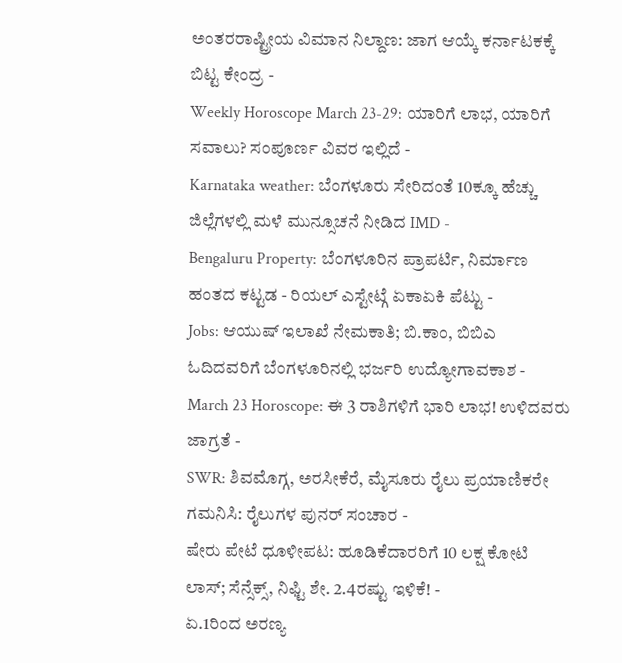ಅಂತರರಾಷ್ಟ್ರೀಯ ವಿಮಾನ ನಿಲ್ದಾಣ: ಜಾಗ ಆಯ್ಕೆ ಕರ್ನಾಟಕಕ್ಕೆ ಬಿಟ್ಟ ಕೇಂದ್ರ -
Weekly Horoscope March 23-29: ಯಾರಿಗೆ ಲಾಭ, ಯಾರಿಗೆ ಸವಾಲು? ಸಂಪೂರ್ಣ ವಿವರ ಇಲ್ಲಿದೆ -
Karnataka weather: ಬೆಂಗಳೂರು ಸೇರಿದಂತೆ 10ಕ್ಕೂ ಹೆಚ್ಚು ಜಿಲ್ಲೆಗಳಲ್ಲಿ ಮಳೆ ಮುನ್ಸೂಚನೆ ನೀಡಿದ IMD -
Bengaluru Property: ಬೆಂಗಳೂರಿನ ಪ್ರಾಪರ್ಟಿ, ನಿರ್ಮಾಣ ಹಂತದ ಕಟ್ಟಡ - ರಿಯಲ್ ಎಸ್ಟೇಟ್ಗೆ ಏಕಾಏಕಿ ಪೆಟ್ಟು -
Jobs: ಆಯುಷ್ ಇಲಾಖೆ ನೇಮಕಾತಿ; ಬಿ.ಕಾಂ, ಬಿಬಿಎ ಓದಿದವರಿಗೆ ಬೆಂಗಳೂರಿನಲ್ಲಿ ಭರ್ಜರಿ ಉದ್ಯೋಗಾವಕಾಶ -
March 23 Horoscope: ಈ 3 ರಾಶಿಗಳಿಗೆ ಭಾರಿ ಲಾಭ! ಉಳಿದವರು ಜಾಗ್ರತೆ -
SWR: ಶಿವಮೊಗ್ಗ, ಅರಸೀಕೆರೆ, ಮೈಸೂರು ರೈಲು ಪ್ರಯಾಣಿಕರೇ ಗಮನಿಸಿ: ರೈಲುಗಳ ಪುನರ್ ಸಂಚಾರ -
ಷೇರು ಪೇಟೆ ಧೂಳೀಪಟ: ಹೂಡಿಕೆದಾರರಿಗೆ 10 ಲಕ್ಷ ಕೋಟಿ ಲಾಸ್; ಸೆನ್ಸೆಕ್ಸ್, ನಿಫ್ಟಿ ಶೇ. 2.4ರಷ್ಟು ಇಳಿಕೆ! -
ಏ.1ರಿಂದ ಅರಣ್ಯ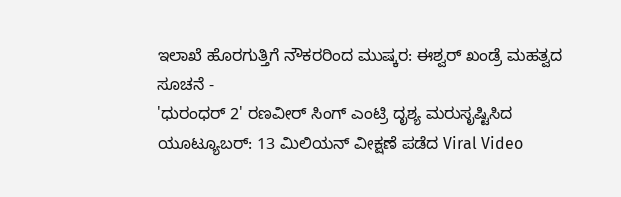ಇಲಾಖೆ ಹೊರಗುತ್ತಿಗೆ ನೌಕರರಿಂದ ಮುಷ್ಕರ: ಈಶ್ವರ್ ಖಂಡ್ರೆ ಮಹತ್ವದ ಸೂಚನೆ -
'ಧುರಂಧರ್ 2' ರಣವೀರ್ ಸಿಂಗ್ ಎಂಟ್ರಿ ದೃಶ್ಯ ಮರುಸೃಷ್ಟಿಸಿದ ಯೂಟ್ಯೂಬರ್: 13 ಮಿಲಿಯನ್ ವೀಕ್ಷಣೆ ಪಡೆದ Viral Video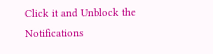Click it and Unblock the Notifications